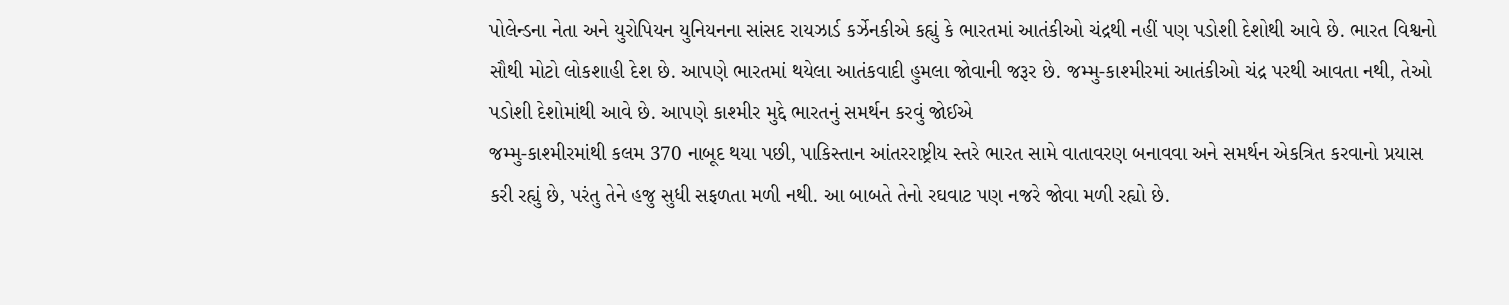પોલેન્ડના નેતા અને યુરોપિયન યુનિયનના સાંસદ રાયઝાર્ડ કર્ઝેનકીએ કહ્યું કે ભારતમાં આતંકીઓ ચંદ્રથી નહીં પણ પડોશી દેશોથી આવે છે. ભારત વિશ્વનો સૌથી મોટો લોકશાહી દેશ છે. આપણે ભારતમાં થયેલા આતંકવાદી હુમલા જોવાની જરૂર છે. જમ્મુ-કાશ્મીરમાં આતંકીઓ ચંદ્ર પરથી આવતા નથી, તેઓ પડોશી દેશોમાંથી આવે છે. આપણે કાશ્મીર મુદ્દે ભારતનું સમર્થન કરવું જોઈએ
જમ્મુ-કાશ્મીરમાંથી કલમ 370 નાબૂદ થયા પછી, પાકિસ્તાન આંતરરાષ્ટ્રીય સ્તરે ભારત સામે વાતાવરણ બનાવવા અને સમર્થન એકત્રિત કરવાનો પ્રયાસ કરી રહ્યું છે, પરંતુ તેને હજુ સુધી સફળતા મળી નથી. આ બાબતે તેનો રઘવાટ પણ નજરે જોવા મળી રહ્યો છે.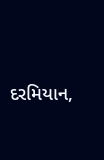દરમિયાન,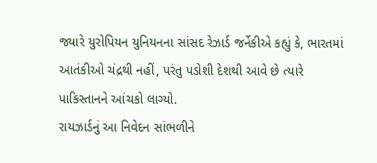જ્યારે યુરોપિયન યુનિયનના સાંસદ રેઝાર્ડ જર્નેકીએ કહ્યું કે, ભારતમાં આતંકીઓ ચંદ્રથી નહીં, પરંતુ પડોશી દેશથી આવે છે ત્યારે પાકિસ્તાનને આંચકો લાગ્યો.
રાયઝાર્ડનું આ નિવેદન સાંભળીને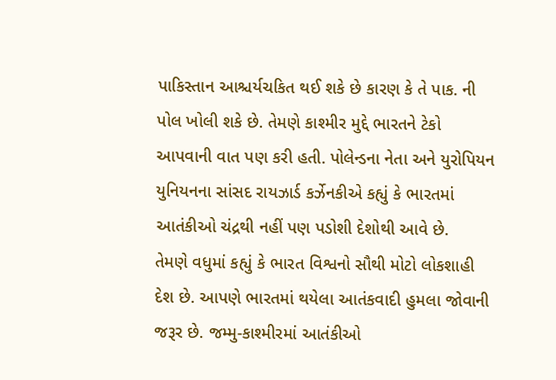પાકિસ્તાન આશ્ચર્યચકિત થઈ શકે છે કારણ કે તે પાક. ની પોલ ખોલી શકે છે. તેમણે કાશ્મીર મુદ્દે ભારતને ટેકો આપવાની વાત પણ કરી હતી. પોલેન્ડના નેતા અને યુરોપિયન યુનિયનના સાંસદ રાયઝાર્ડ કર્ઝેનકીએ કહ્યું કે ભારતમાં આતંકીઓ ચંદ્રથી નહીં પણ પડોશી દેશોથી આવે છે.
તેમણે વધુમાં કહ્યું કે ભારત વિશ્વનો સૌથી મોટો લોકશાહી દેશ છે. આપણે ભારતમાં થયેલા આતંકવાદી હુમલા જોવાની જરૂર છે. જમ્મુ-કાશ્મીરમાં આતંકીઓ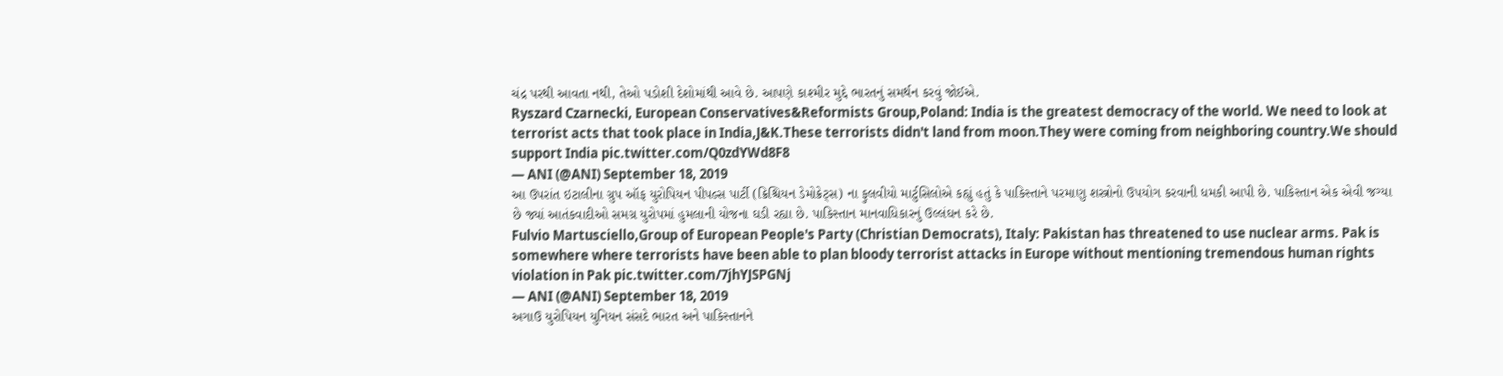ચંદ્ર પરથી આવતા નથી, તેઓ પડોશી દેશોમાંથી આવે છે. આપણે કાશ્મીર મુદ્દે ભારતનું સમર્થન કરવું જોઈએ.
Ryszard Czarnecki, European Conservatives&Reformists Group,Poland: India is the greatest democracy of the world. We need to look at terrorist acts that took place in India,J&K.These terrorists didn't land from moon.They were coming from neighboring country.We should support India pic.twitter.com/Q0zdYWd8F8
— ANI (@ANI) September 18, 2019
આ ઉપરાંત ઇટાલીના ગ્રુપ ઑફ યુરોપિયન પીપલ્સ પાર્ટી (ક્રિશ્ચિયન ડેમોક્રેટ્સ) ના ફુલવીયો માર્ટુસિલોએ કહ્યું હતું કે પાકિસ્તાને પરમાણુ શસ્ત્રોનો ઉપયોગ કરવાની ધમકી આપી છે. પાકિસ્તાન એક એવી જગ્યા છે જ્યાં આતંકવાદીઓ સમગ્ર યુરોપમાં હુમલાની યોજના ઘડી રહ્યા છે. પાકિસ્તાન માનવાધિકારનું ઉલ્લંઘન કરે છે.
Fulvio Martusciello,Group of European People's Party (Christian Democrats), Italy: Pakistan has threatened to use nuclear arms. Pak is somewhere where terrorists have been able to plan bloody terrorist attacks in Europe without mentioning tremendous human rights violation in Pak pic.twitter.com/7jhYJSPGNj
— ANI (@ANI) September 18, 2019
અગાઉ યુરોપિયન યુનિયન સંસદે ભારત અને પાકિસ્તાનને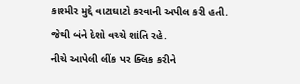કાશ્મીર મુદ્દે વાટાઘાટો કરવાની અપીલ કરી હતી. જેથી બંને દેશો વચ્ચે શાંતિ રહે.
નીચે આપેલી લીંક પર ક્લિક કરીને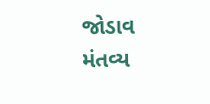જોડાવ મંતવ્ય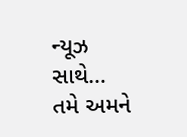ન્યૂઝ સાથે…
તમે અમને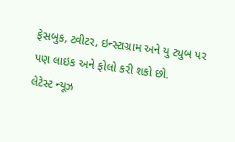ફેસબુક, ટ્વીટર, ઇન્સ્ટાગ્રામ અને યુ ટ્યુબ પર પણ લાઇક અને ફોલો કરી શકો છો.
લેટેસ્ટ ન્યૂઝ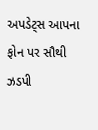અપડેટ્સ આપના ફોન પર સૌથી ઝડપી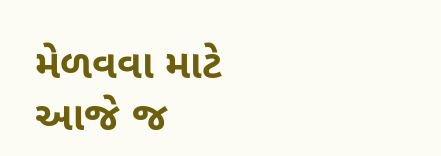મેળવવા માટે આજે જ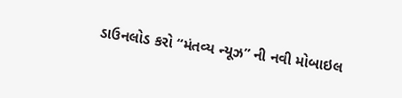ડાઉનલોડ કરો “મંતવ્ય ન્યૂઝ” ની નવી મોબાઇલ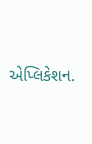એપ્લિકેશન.